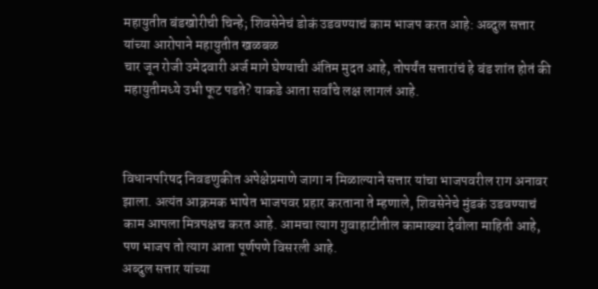महायुतीत बंडखोरीची चिन्हे; शिवसेनेचं डोकं उडवण्याचं काम भाजप करत आहे: अब्दुल सत्तार यांच्या आरोपाने महायुतीत खळबळ
चार जून रोजी उमेदवारी अर्ज मागे घेण्याची अंतिम मुदत आहे, तोपर्यंत सत्तारांचं हे बंड शांत होतं की महायुतीमध्ये उभी फूट पडते? याकडे आता सर्वांचे लक्ष लागलं आहे.



विधानपरिषद निवडणुकीत अपेक्षेप्रमाणे जागा न मिळाल्याने सत्तार यांचा भाजपवरील राग अनावर झाला. अत्यंत आक्रमक भाषेत भाजपवर प्रहार करताना ते म्हणाले, शिवसेनेचे मुंडकं उडवण्याचं काम आपला मित्रपक्षच करत आहे. आमचा त्याग गुवाहाटीतील कामाख्या देवीला माहिती आहे, पण भाजप तो त्याग आता पूर्णपणे विसरली आहे.
अब्दुल सत्तार यांच्या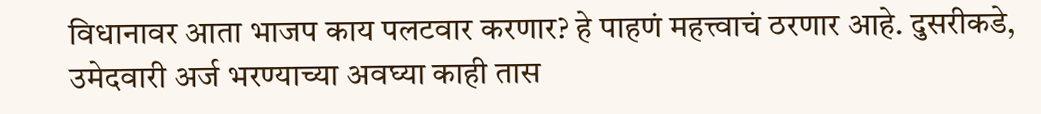विधानावर आता भाजप काय पलटवार करणार? हे पाहणं महत्त्वाचं ठरणार आहे. दुसरीकडे, उमेदवारी अर्ज भरण्याच्या अवघ्या काही तास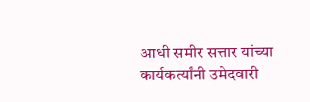आधी समीर सत्तार यांच्या कार्यकर्त्यांनी उमेदवारी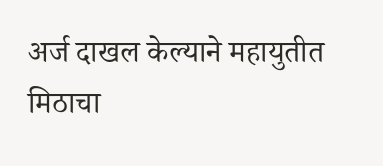अर्ज दाखल केल्याने महायुतीत मिठाचा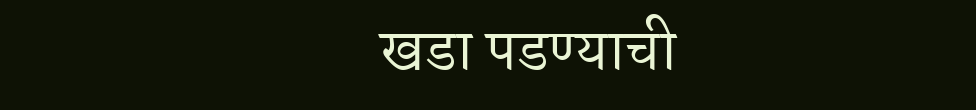खडा पडण्याची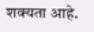शक्यता आहे.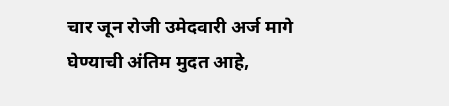चार जून रोजी उमेदवारी अर्ज मागे घेण्याची अंतिम मुदत आहे,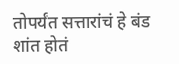तोपर्यंत सत्तारांचं हे बंड शांत होतं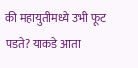की महायुतीमध्ये उभी फूट पडते? याकडे आता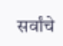सर्वांचे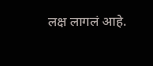लक्ष लागलं आहे.